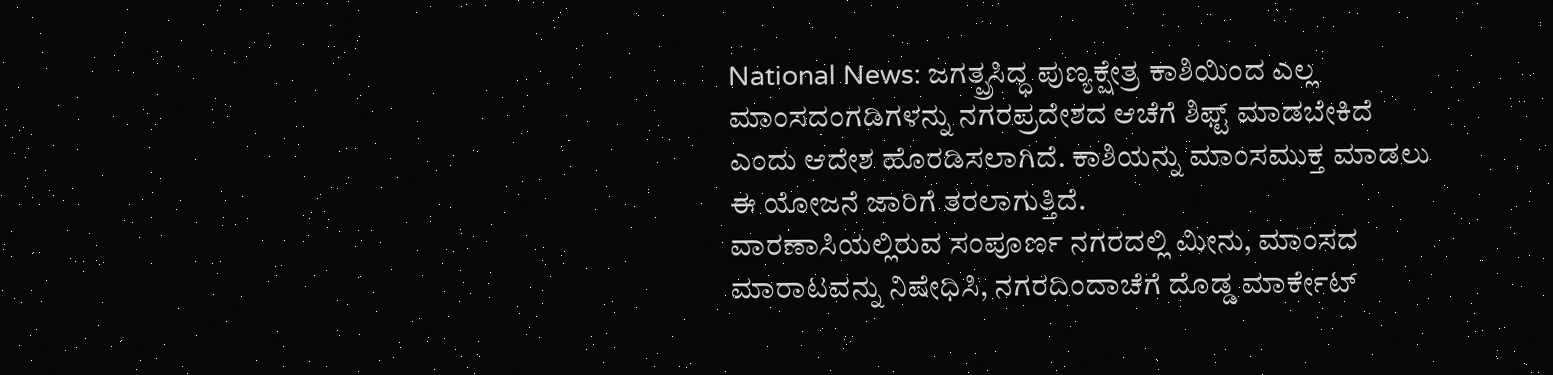National News: ಜಗತ್ಪ್ರಸಿದ್ಧ ಪುಣ್ಯಕ್ಷೇತ್ರ ಕಾಶಿಯಿಂದ ಎಲ್ಲ ಮಾಂಸದಂಗಡಿಗಳನ್ನು ನಗರಪ್ರದೇಶದ ಆಚೆಗೆ ಶಿಫ್ಟ್ ಮಾಡಬೇಕಿದೆ ಎಂದು ಆದೇಶ ಹೊರಡಿಸಲಾಗಿದೆ. ಕಾಶಿಯನ್ನು ಮಾಂಸಮುಕ್ತ ಮಾಡಲು ಈ ಯೋಜನೆ ಜಾರಿಗೆ ತರಲಾಗುತ್ತಿದೆ.
ವಾರಣಾಸಿಯಲ್ಲಿರುವ ಸಂಪೂರ್ಣ ನಗರದಲ್ಲಿ ಮೀನು, ಮಾಂಸದ ಮಾರಾಟವನ್ನು ನಿಷೇಧಿಸಿ, ನಗರದಿಂದಾಚೆಗೆ ದೊಡ್ಡ ಮಾರ್ಕೇಟ್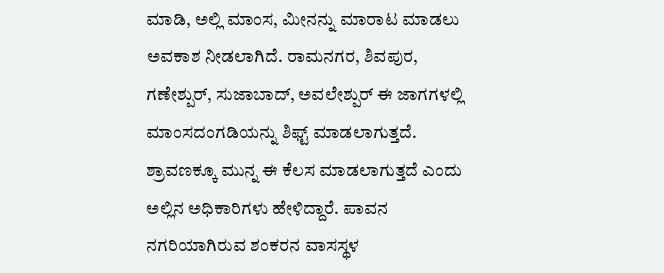ಮಾಡಿ, ಅಲ್ಲಿ ಮಾಂಸ, ಮೀನನ್ನು ಮಾರಾಟ ಮಾಡಲು ಅವಕಾಶ ನೀಡಲಾಗಿದೆ. ರಾಮನಗರ, ಶಿವಪುರ, ಗಣೇಶ್ಪುರ್, ಸುಜಾಬಾದ್, ಅವಲೇಶ್ಪುರ್ ಈ ಜಾಗಗಳಲ್ಲಿ ಮಾಂಸದಂಗಡಿಯನ್ನು ಶಿಫ್ಟ್ ಮಾಡಲಾಗುತ್ತದೆ.
ಶ್ರಾವಣಕ್ಕೂ ಮುನ್ನ ಈ ಕೆಲಸ ಮಾಡಲಾಗುತ್ತದೆ ಎಂದು ಅಲ್ಲಿನ ಅಧಿಕಾರಿಗಳು ಹೇಳಿದ್ದಾರೆ. ಪಾವನ ನಗರಿಯಾಗಿರುವ ಶಂಕರನ ವಾಸಸ್ಥಳ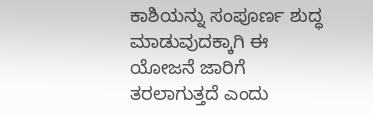ಕಾಶಿಯನ್ನು ಸಂಪೂರ್ಣ ಶುದ್ಧ ಮಾಡುವುದಕ್ಕಾಗಿ ಈ ಯೋಜನೆ ಜಾರಿಗೆ ತರಲಾಗುತ್ತದೆ ಎಂದು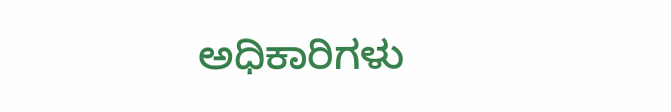ಅಧಿಕಾರಿಗಳು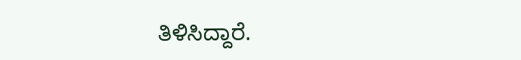ತಿಳಿಸಿದ್ದಾರೆ.